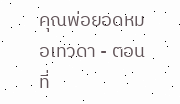คุณพ่อยอดหมอเทวดา - ตอนที่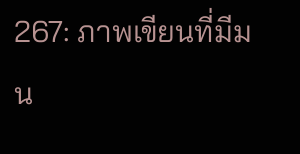267: ภาพเขียนที่มีมน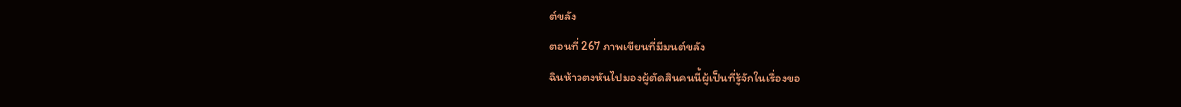ต์ขลัง
ตอนที่ 267 ภาพเขียนที่มีมนต์ขลัง
ฉินห้าวตงหันไปมองผู้ตัดสินคนนี้ผู้เป็นที่รู้จักในเรื่องขอ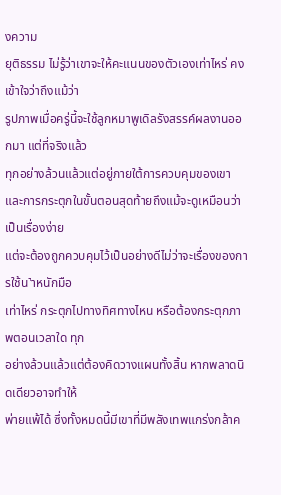งความ
ยุติธรรม ไม่รู้ว่าเขาจะให้คะแนนของตัวเองเท่าไหร่ คงเข้าใจว่าถึงแม้ว่า
รูปภาพเมื่อครู่นี้จะใช้ลูกหมาพูเดิลรังสรรค์ผลงานออกมา แต่ที่จริงแล้ว
ทุกอย่างล้วนแล้วแต่อยู่ภายใต้การควบคุมของเขา
และการกระตุกในขั้นตอนสุดท้ายถึงแม้จะดูเหมือนว่าเป็นเรื่องง่าย
แต่จะต้องถูกควบคุมไว้เป็นอย่างดีไม่ว่าจะเรื่องของการใช้น˺าหนักมือ
เท่าไหร่ กระตุกไปทางทิศทางไหน หรือต้องกระตุกภาพตอนเวลาใด ทุก
อย่างล้วนแล้วแต่ต้องคิดวางแผนทั้งสิ้น หากพลาดนิดเดียวอาจทำให้
พ่ายแพ้ได้ ซึ่งทั้งหมดนี้มีเขาที่มีพลังเทพแกร่งกล้าค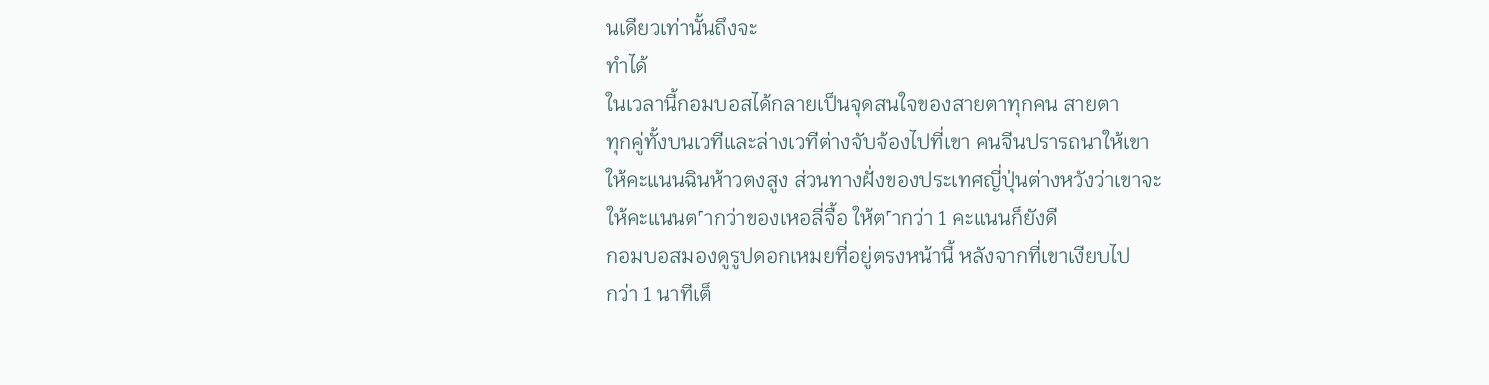นเดียวเท่านั้นถึงจะ
ทำได้
ในเวลานี้กอมบอสได้กลายเป็นจุดสนใจของสายตาทุกคน สายตา
ทุกคู่ทั้งบนเวทีและล่างเวทีต่างจับจ้องไปที่เขา คนจีนปรารถนาให้เขา
ให้คะแนนฉินห้าวตงสูง ส่วนทางฝั่งของประเทศญี่ปุ่นต่างหวังว่าเขาจะ
ให้คะแนนต˹ากว่าของเหอลี่จื้อ ให้ต˹ากว่า 1 คะแนนก็ยังดี
กอมบอสมองดูรูปดอกเหมยที่อยู่ตรงหน้านี้ หลังจากที่เขาเงียบไป
กว่า 1 นาทีเต็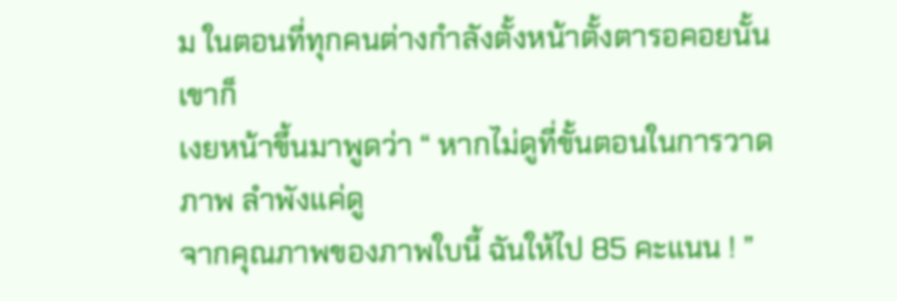ม ในตอนที่ทุกคนต่างกำลังตั้งหน้าตั้งตารอคอยนั้น เขาก็
เงยหน้าขึ้นมาพูดว่า “ หากไม่ดูที่ขั้นตอนในการวาดภาพ ลำพังแค่ดู
จากคุณภาพของภาพใบนี้ ฉันให้ไป 85 คะแนน ! ”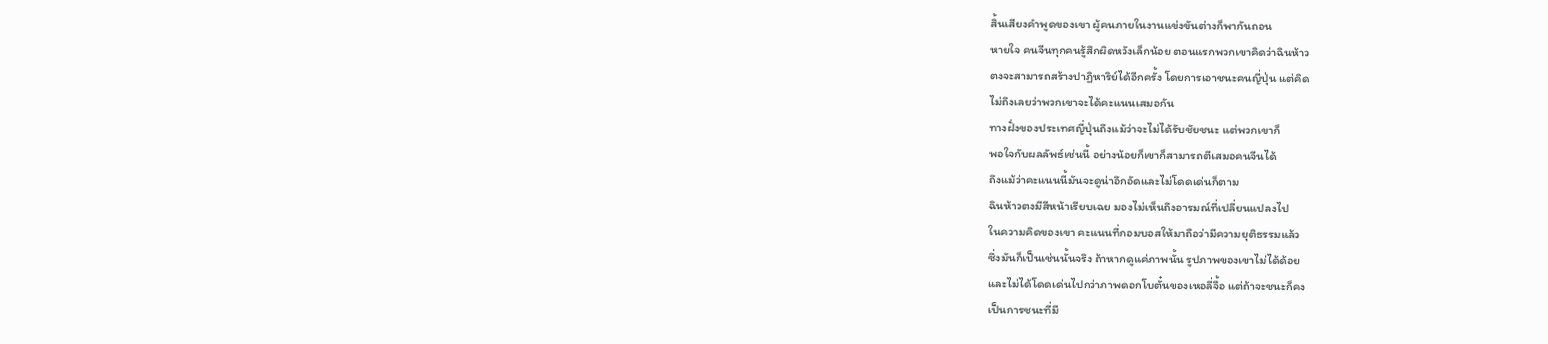สิ้นเสียงคำพูดของเขา ผู้คนภายในงานแข่งขันต่างก็พากันถอน
หายใจ คนจีนทุกคนรู้สึกผิดหวังเล็กน้อย ตอนแรกพวกเขาคิดว่าฉินห้าว
ตงจะสามารถสร้างปาฏิหาริย์ได้อีกครั้ง โดยการเอาชนะคนญี่ปุ่น แต่คิด
ไม่ถึงเลยว่าพวกเขาจะได้คะแนนเสมอกัน
ทางฝั่งของประเทศญี่ปุ่นถึงแม้ว่าจะไม่ได้รับชัยชนะ แต่พวกเขาก็
พอใจกับผลลัพธ์เช่นนี้ อย่างน้อยก็เขาก็สามารถตีเสมอคนจีนได้
ถึงแม้ว่าคะแนนนี้มันจะดูน่าอึกอัดและไม่โดดเด่นก็ตาม
ฉินห้าวตงมีสีหน้าเรียบเฉย มองไม่เห็นถึงอารมณ์ที่เปลี่ยนแปลงไป
ในความคิดของเขา คะแนนที่กอมบอสให้มาถือว่ามีความยุติธรรมแล้ว
ซึ่งมันก็เป็นเช่นนั้นจริง ถ้าหากดูแค่ภาพนั้น รูปภาพของเขาไม่ได้ด้อย
และไม่ได้โดดเด่นไปกว่าภาพดอกโบตั๋นของเหอลี่จื้อ แต่ถ้าจะชนะก็คง
เป็นการชนะที่มี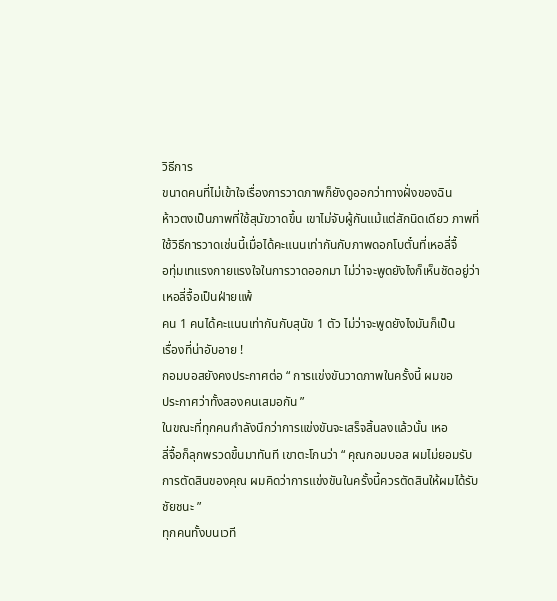วิธีการ
ขนาดคนที่ไม่เข้าใจเรื่องการวาดภาพก็ยังดูออกว่าทางฝั่งของฉิน
ห้าวตงเป็นภาพที่ใช้สุนัขวาดขึ้น เขาไม่จับผู้กันแม้แต่สักนิดเดียว ภาพที่
ใช้วิธีการวาดเช่นนี้เมื่อได้คะแนนเท่ากันกับภาพดอกโบตั๋นที่เหอลี่จื้
อทุ่มเทแรงกายแรงใจในการวาดออกมา ไม่ว่าจะพูดยังไงก็เห็นชัดอยู่ว่า
เหอลี่จื้อเป็นฝ่ายแพ้
คน 1 คนได้คะแนนเท่ากันกับสุนัข 1 ตัว ไม่ว่าจะพูดยังไงมันก็เป็น
เรื่องที่น่าอับอาย !
กอมบอสยังคงประกาศต่อ “ การแข่งขันวาดภาพในครั้งนี้ ผมขอ
ประกาศว่าทั้งสองคนเสมอกัน ”
ในขณะที่ทุกคนกำลังนึกว่าการแข่งขันจะเสร็จสิ้นลงแล้วนั้น เหอ
ลี่จื้อก็ลุกพรวดขึ้นมาทันที เขาตะโกนว่า “ คุณกอมบอส ผมไม่ยอมรับ
การตัดสินของคุณ ผมคิดว่าการแข่งขันในครั้งนี้ควรตัดสินให้ผมได้รับ
ชัยชนะ ”
ทุกคนทั้งบนเวที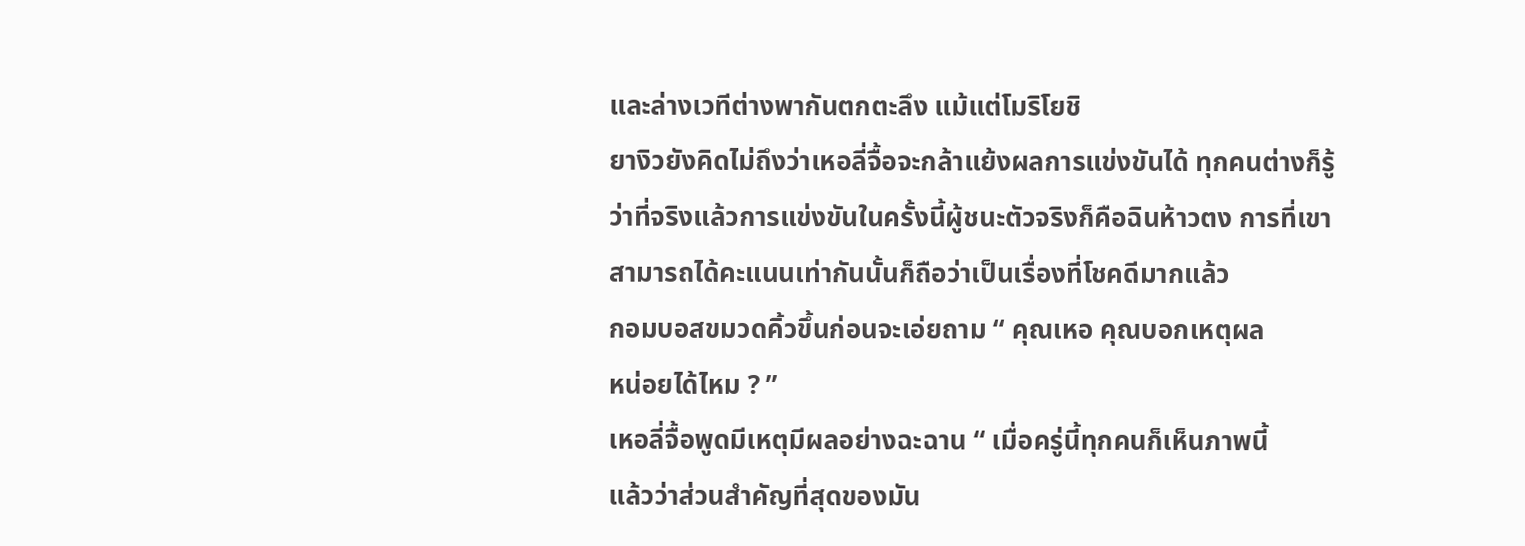และล่างเวทีต่างพากันตกตะลึง แม้แต่โมริโยชิ
ยางิวยังคิดไม่ถึงว่าเหอลี่จื้อจะกล้าแย้งผลการแข่งขันได้ ทุกคนต่างก็รู้
ว่าที่จริงแล้วการแข่งขันในครั้งนี้ผู้ชนะตัวจริงก็คือฉินห้าวตง การที่เขา
สามารถได้คะแนนเท่ากันนั้นก็ถือว่าเป็นเรื่องที่โชคดีมากแล้ว
กอมบอสขมวดคิ้วขึ้นก่อนจะเอ่ยถาม “ คุณเหอ คุณบอกเหตุผล
หน่อยได้ไหม ? ”
เหอลี่จื้อพูดมีเหตุมีผลอย่างฉะฉาน “ เมื่อครู่นี้ทุกคนก็เห็นภาพนี้
แล้วว่าส่วนสำคัญที่สุดของมัน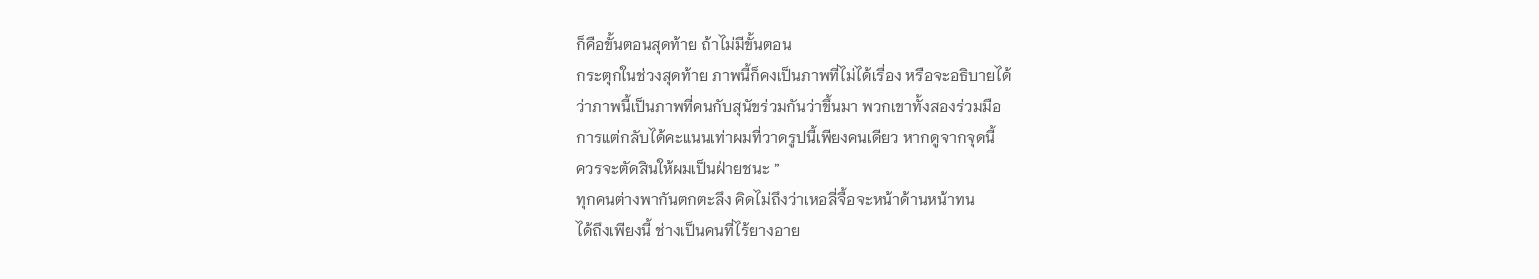ก็คือขั้นตอนสุดท้าย ถ้าไม่มีขั้นตอน
กระตุกในช่วงสุดท้าย ภาพนี้ก็คงเป็นภาพที่ไม่ได้เรื่อง หรือจะอธิบายได้
ว่าภาพนี้เป็นภาพที่คนกับสุนัขร่วมกันว่าขึ้นมา พวกเขาทั้งสองร่วมมือ
การแต่กลับได้คะแนนเท่าผมที่วาดรูปนี้เพียงคนเดียว หากดูจากจุดนี้
ควรจะตัดสินให้ผมเป็นฝ่ายชนะ ”
ทุกคนต่างพากันตกตะลึง คิดไม่ถึงว่าเหอลี่จื้อจะหน้าด้านหน้าทน
ได้ถึงเพียงนี้ ช่างเป็นคนที่ไร้ยางอาย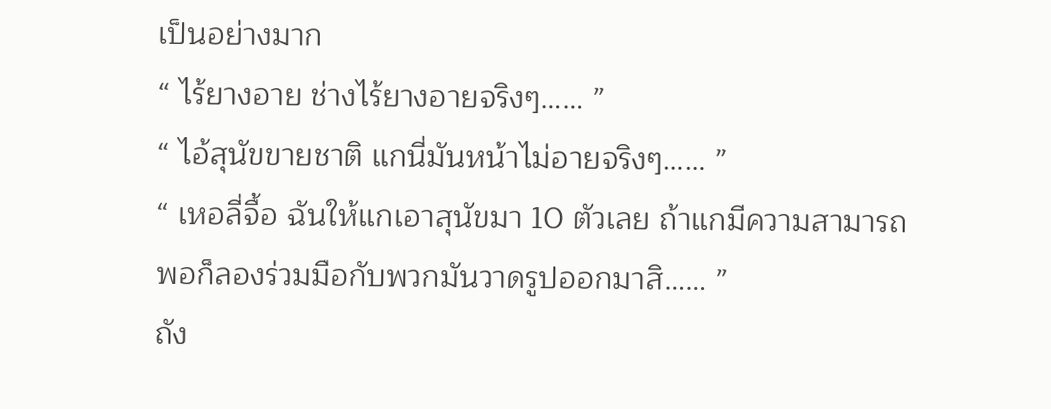เป็นอย่างมาก
“ ไร้ยางอาย ช่างไร้ยางอายจริงๆ…… ”
“ ไอ้สุนัขขายชาติ แกนี่มันหน้าไม่อายจริงๆ…… ”
“ เหอลี่จื้อ ฉันให้แกเอาสุนัขมา 10 ตัวเลย ถ้าแกมีความสามารถ
พอก็ลองร่วมมือกับพวกมันวาดรูปออกมาสิ…… ”
ถัง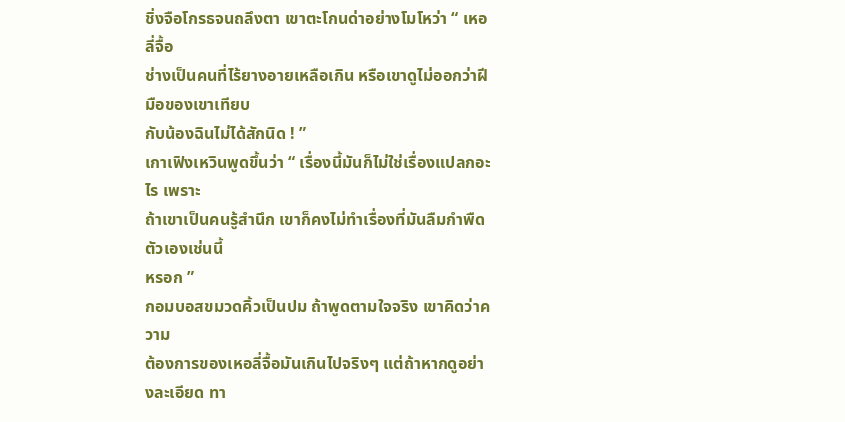ชิ่งจือโกรธจนถลึงตา เขาตะโกนด่าอย่างโมโหว่า “ เหอลี่จื้อ
ช่างเป็นคนที่ไร้ยางอายเหลือเกิน หรือเขาดูไม่ออกว่าฝีมือของเขาเทียบ
กับน้องฉินไม่ได้สักนิด ! ”
เกาเฟิงเหวินพูดขึ้นว่า “ เรื่องนี้มันก็ไม่ใช่เรื่องแปลกอะไร เพราะ
ถ้าเขาเป็นคนรู้สำนึก เขาก็คงไม่ทำเรื่องที่มันลืมกำพืดตัวเองเช่นนี้
หรอก ”
กอมบอสขมวดคิ้วเป็นปม ถ้าพูดตามใจจริง เขาคิดว่าความ
ต้องการของเหอลี่จื้อมันเกินไปจริงๆ แต่ถ้าหากดูอย่างละเอียด ทา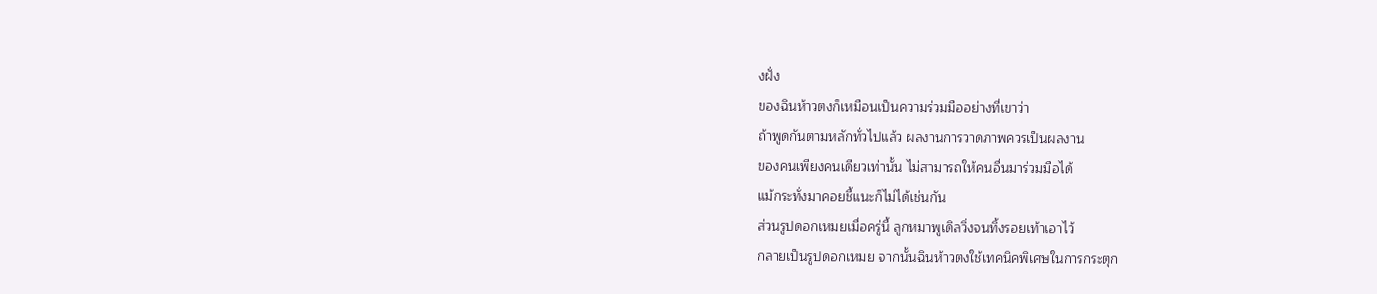งฝั่ง
ของฉินห้าวตงก็เหมือนเป็นความร่วมมืออย่างที่เขาว่า
ถ้าพูดกันตามหลักทั่วไปแล้ว ผลงานการวาดภาพควรเป็นผลงาน
ของคนเพียงคนเดียวเท่านั้น ไม่สามารถให้คนอื่นมาร่วมมือได้
แม้กระทั่งมาคอยชี้แนะก็ไม่ได้เช่นกัน
ส่วนรูปดอกเหมยเมื่อครู่นี้ ลูกหมาพูเดิลวิ่งจนทิ้งรอยเท้าเอาไว้
กลายเป็นรูปดอกเหมย จากนั้นฉินห้าวตงใช้เทคนิคพิเศษในการกระตุก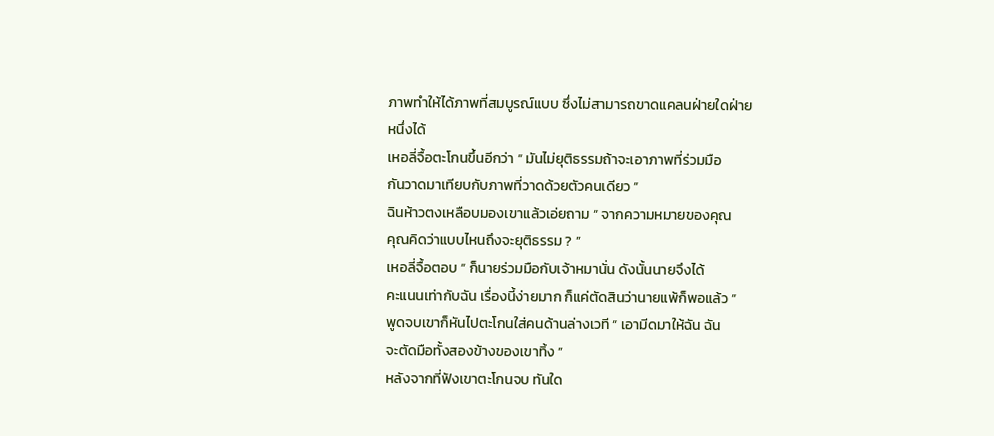ภาพทำให้ได้ภาพที่สมบูรณ์แบบ ซึ่งไม่สามารถขาดแคลนฝ่ายใดฝ่าย
หนึ่งได้
เหอลี่จื้อตะโกนขึ้นอีกว่า “ มันไม่ยุติธรรมถ้าจะเอาภาพที่ร่วมมือ
กันวาดมาเทียบกับภาพที่วาดด้วยตัวคนเดียว ”
ฉินห้าวตงเหลือบมองเขาแล้วเอ่ยถาม “ จากความหมายของคุณ
คุณคิดว่าแบบไหนถึงจะยุติธรรม ? ”
เหอลี่จื้อตอบ “ ก็นายร่วมมือกับเจ้าหมานั่น ดังนั้นนายจึงได้
คะแนนเท่ากับฉัน เรื่องนี้ง่ายมาก ก็แค่ตัดสินว่านายแพ้ก็พอแล้ว ”
พูดจบเขาก็หันไปตะโกนใส่คนด้านล่างเวที “ เอามีดมาให้ฉัน ฉัน
จะตัดมือทั้งสองข้างของเขาทิ้ง ”
หลังจากที่ฟังเขาตะโกนจบ ทันใด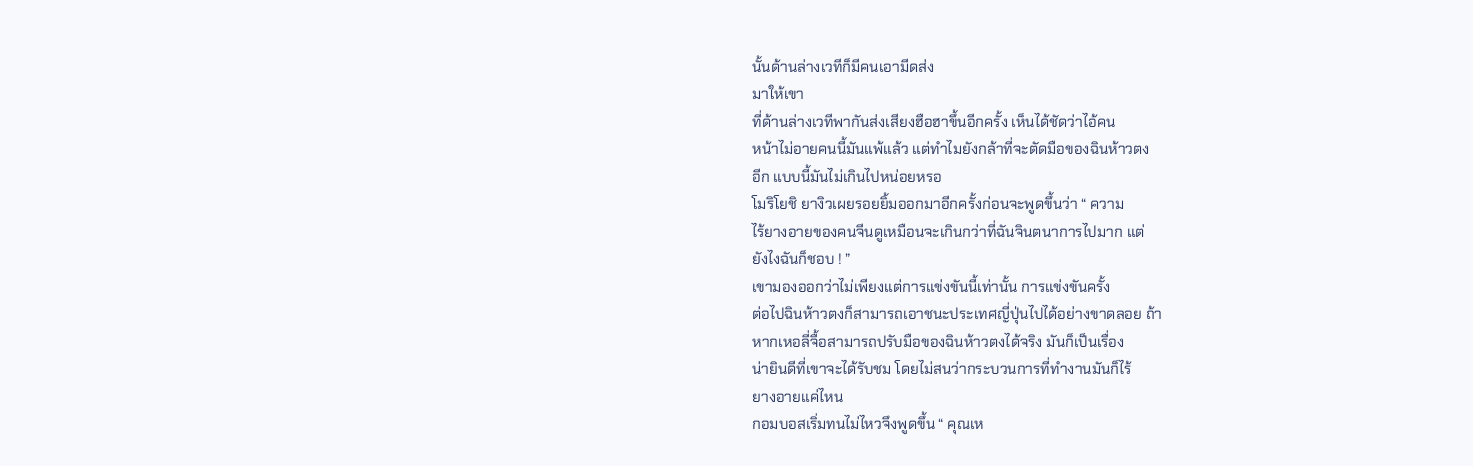นั้นด้านล่างเวทีก็มีคนเอามีดส่ง
มาให้เขา
ที่ด้านล่างเวทีพากันส่งเสียงฮือฮาขึ้นอีกครั้ง เห็นได้ชัดว่าไอ้คน
หน้าไม่อายคนนี้มันแพ้แล้ว แต่ทำไมยังกล้าที่จะตัดมือของฉินห้าวตง
อีก แบบนี้มันไม่เกินไปหน่อยหรอ
โมริโยชิ ยางิวเผยรอยยิ้มออกมาอีกครั้งก่อนจะพูดขึ้นว่า “ ความ
ไร้ยางอายของคนจีนดูเหมือนจะเกินกว่าที่ฉันจินตนาการไปมาก แต่
ยังไงฉันก็ชอบ ! ”
เขามองออกว่าไม่เพียงแต่การแข่งขันนี้เท่านั้น การแข่งขันครั้ง
ต่อไปฉินห้าวตงก็สามารถเอาชนะประเทศญี่ปุ่นไปได้อย่างขาดลอย ถ้า
หากเหอลี่จื้อสามารถปรับมือของฉินห้าวตงได้จริง มันก็เป็นเรื่อง
น่ายินดีที่เขาจะได้รับชม โดยไม่สนว่ากระบวนการที่ทำงานมันก็ไร้
ยางอายแค่ไหน
กอมบอสเริ่มทนไม่ไหวจึงพูดขึ้น “ คุณเห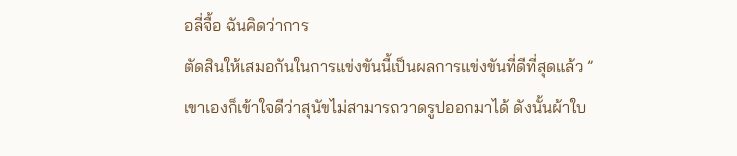อลี่จื้อ ฉันคิดว่าการ
ตัดสินให้เสมอกันในการแข่งขันนี้เป็นผลการแข่งขันที่ดีที่สุดแล้ว ”
เขาเองก็เข้าใจดีว่าสุนัขไม่สามารถวาดรูปออกมาได้ ดังนั้นผ้าใบ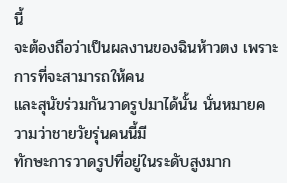นี้
จะต้องถือว่าเป็นผลงานของฉินห้าวตง เพราะการที่จะสามารถให้คน
และสุนัขร่วมกันวาดรูปมาได้นั้น นั่นหมายความว่าชายวัยรุ่นคนนี้มี
ทักษะการวาดรูปที่อยู่ในระดับสูงมาก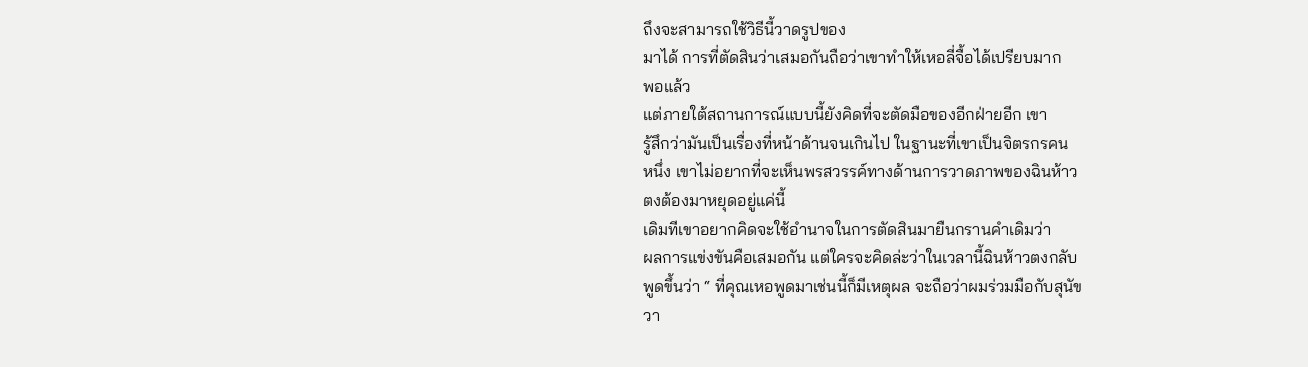ถึงจะสามารถใช้วิธีนี้วาดรูปของ
มาได้ การที่ตัดสินว่าเสมอกันถือว่าเขาทำให้เหอลี่จื้อได้เปรียบมาก
พอแล้ว
แต่ภายใต้สถานการณ์แบบนี้ยังคิดที่จะตัดมือของอีกฝ่ายอีก เขา
รู้สึกว่ามันเป็นเรื่องที่หน้าด้านจนเกินไป ในฐานะที่เขาเป็นจิตรกรคน
หนึ่ง เขาไม่อยากที่จะเห็นพรสวรรค์ทางด้านการวาดภาพของฉินห้าว
ตงต้องมาหยุดอยู่แค่นี้
เดิมทีเขาอยากคิดจะใช้อำนาจในการตัดสินมายืนกรานคำเดิมว่า
ผลการแข่งขันคือเสมอกัน แต่ใครจะคิดล่ะว่าในเวลานี้ฉินห้าวตงกลับ
พูดขึ้นว่า “ ที่คุณเหอพูดมาเช่นนี้ก็มีเหตุผล จะถือว่าผมร่วมมือกับสุนัข
วา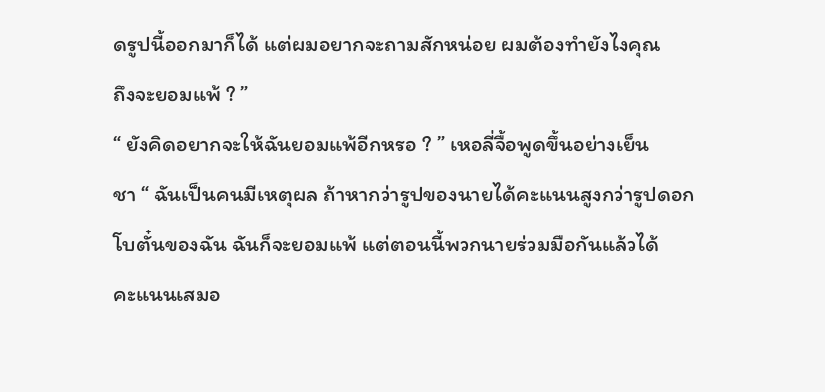ดรูปนี้ออกมาก็ได้ แต่ผมอยากจะถามสักหน่อย ผมต้องทำยังไงคุณ
ถึงจะยอมแพ้ ? ”
“ ยังคิดอยากจะให้ฉันยอมแพ้อีกหรอ ? ” เหอลี่จื้อพูดขึ้นอย่างเย็น
ชา “ ฉันเป็นคนมีเหตุผล ถ้าหากว่ารูปของนายได้คะแนนสูงกว่ารูปดอก
โบตั๋นของฉัน ฉันก็จะยอมแพ้ แต่ตอนนี้พวกนายร่วมมือกันแล้วได้
คะแนนเสมอ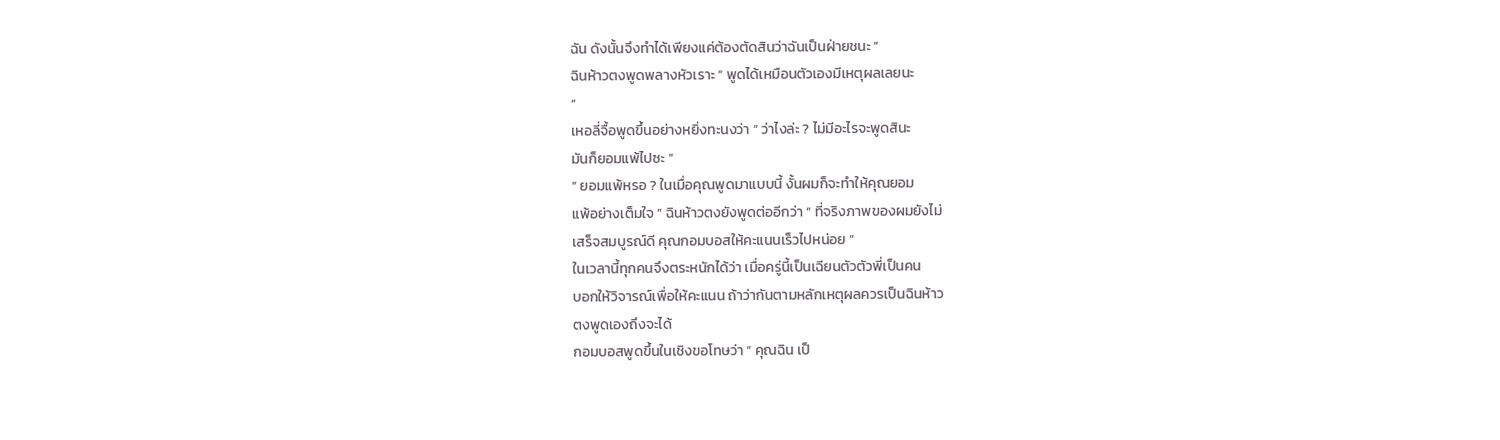ฉัน ดังนั้นจึงทำได้เพียงแค่ต้องตัดสินว่าฉันเป็นฝ่ายชนะ ”
ฉินห้าวตงพูดพลางหัวเราะ “ พูดได้เหมือนตัวเองมีเหตุผลเลยนะ
”
เหอลี่จื้อพูดขึ้นอย่างหยิ่งทะนงว่า “ ว่าไงล่ะ ? ไม่มีอะไรจะพูดสินะ
มันก็ยอมแพ้ไปซะ ”
“ ยอมแพ้หรอ ? ในเมื่อคุณพูดมาแบบนี้ งั้นผมก็จะทำให้คุณยอม
แพ้อย่างเต็มใจ ” ฉินห้าวตงยังพูดต่ออีกว่า “ ที่จริงภาพของผมยังไม่
เสร็จสมบูรณ์ดี คุณกอมบอสให้คะแนนเร็วไปหน่อย ”
ในเวลานี้ทุกคนจึงตระหนักได้ว่า เมื่อครู่นี้เป็นเฉียนตัวตัวพี่เป็นคน
บอกให้วิจารณ์เพื่อให้คะแนน ถ้าว่ากันตามหลักเหตุผลควรเป็นฉินห้าว
ตงพูดเองถึงจะได้
กอมบอสพูดขึ้นในเชิงขอโทษว่า “ คุณฉิน เป็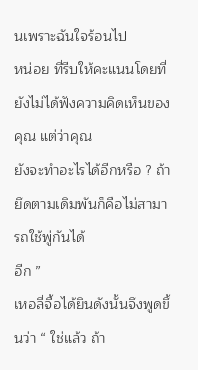นเพราะฉันใจร้อนไป
หน่อย ที่รีบให้คะแนนโดยที่ยังไม่ได้ฟังความคิดเห็นของคุณ แต่ว่าคุณ
ยังจะทำอะไรได้อีกหรือ ? ถ้ายึดตามเดิมพันก็คือไม่สามารถใช้พู่กันได้
อีก ”
เหอลี่จื้อได้ยินดังนั้นจึงพูดขึ้นว่า “ ใช่แล้ว ถ้า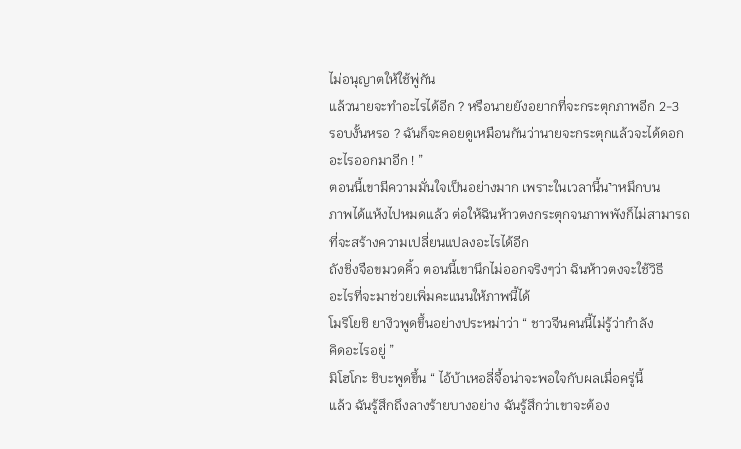ไม่อนุญาตให้ใช้พู่กัน
แล้วนายจะทำอะไรได้อีก ? หรือนายยังอยากที่จะกระตุกภาพอีก 2-3
รอบงั้นหรอ ? ฉันก็จะคอยดูเหมือนกันว่านายจะกระตุกแล้วจะได้ดอก
อะไรออกมาอีก ! ”
ตอนนี้เขามีความมั่นใจเป็นอย่างมาก เพราะในเวลานี้น˺าหมึกบน
ภาพได้แห้งไปหมดแล้ว ต่อให้ฉินห้าวตงกระตุกจนภาพพังก็ไม่สามารถ
ที่จะสร้างความเปลี่ยนแปลงอะไรได้อีก
ถังชิ่งจือขมวดคิ้ว ตอนนี้เขานึกไม่ออกจริงๆว่า ฉินห้าวตงจะใช้วิธี
อะไรที่จะมาช่วยเพิ่มคะแนนให้ภาพนี้ได้
โมริโยชิ ยางิวพูดขึ้นอย่างประหม่าว่า “ ชาวจีนคนนี้ไม่รู้ว่ากำลัง
คิดอะไรอยู่ ”
มิโฮโกะ ชิบะพูดขึ้น “ ไอ้บ้าเหอลี่จื้อน่าจะพอใจกับผลเมื่อครู่นี้
แล้ว ฉันรู้สึกถึงลางร้ายบางอย่าง ฉันรู้สึกว่าเขาจะต้อง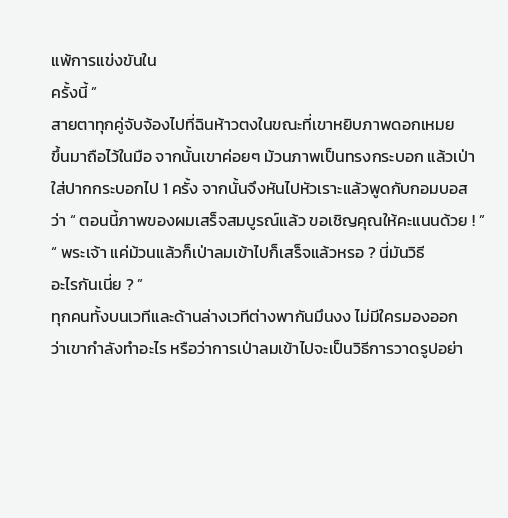แพ้การแข่งขันใน
ครั้งนี้ ”
สายตาทุกคู่จับจ้องไปที่ฉินห้าวตงในขณะที่เขาหยิบภาพดอกเหมย
ขึ้นมาถือไว้ในมือ จากนั้นเขาค่อยๆ ม้วนภาพเป็นทรงกระบอก แล้วเป่า
ใส่ปากกระบอกไป 1 ครั้ง จากนั้นจึงหันไปหัวเราะแล้วพูดกับกอมบอส
ว่า “ ตอนนี้ภาพของผมเสร็จสมบูรณ์แล้ว ขอเชิญคุณให้คะแนนด้วย ! ”
“ พระเจ้า แค่ม้วนแล้วก็เป่าลมเข้าไปก็เสร็จแล้วหรอ ? นี่มันวิธี
อะไรกันเนี่ย ? ”
ทุกคนทั้งบนเวทีและด้านล่างเวทีต่างพากันมึนงง ไม่มีใครมองออก
ว่าเขากำลังทำอะไร หรือว่าการเป่าลมเข้าไปจะเป็นวิธีการวาดรูปอย่า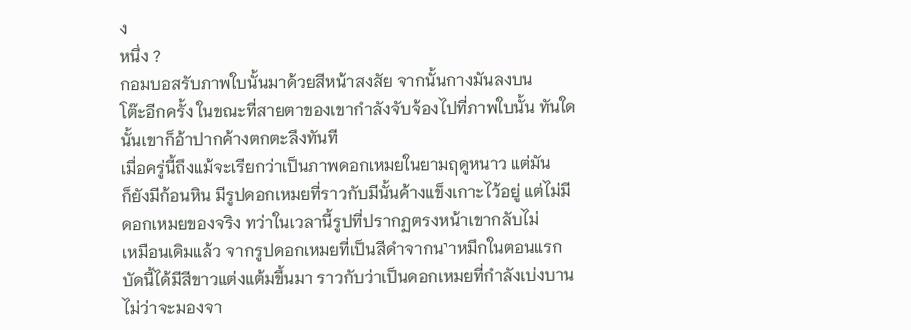ง
หนึ่ง ?
กอมบอสรับภาพใบนั้นมาด้วยสีหน้าสงสัย จากนั้นกางมันลงบน
โต๊ะอีกครั้ง ในขณะที่สายตาของเขากำลังจับจ้องไปที่ภาพใบนั้น ทันใด
นั้นเขาก็อ้าปากค้างตกตะลึงทันที
เมื่อครู่นี้ถึงแม้จะเรียกว่าเป็นภาพดอกเหมยในยามฤดูหนาว แต่มัน
ก็ยังมีก้อนหิน มีรูปดอกเหมยที่ราวกับมีนั้นค้างแข็งเกาะไว้อยู่ แต่ไม่มี
ดอกเหมยของจริง ทว่าในเวลานี้รูปที่ปรากฏตรงหน้าเขากลับไม่
เหมือนเดิมแล้ว จากรูปดอกเหมยที่เป็นสีดำจากน˺าหมึกในตอนแรก
บัดนี้ได้มีสีขาวแต่งแต้มขึ้นมา ราวกับว่าเป็นดอกเหมยที่กำลังเบ่งบาน
ไม่ว่าจะมองจา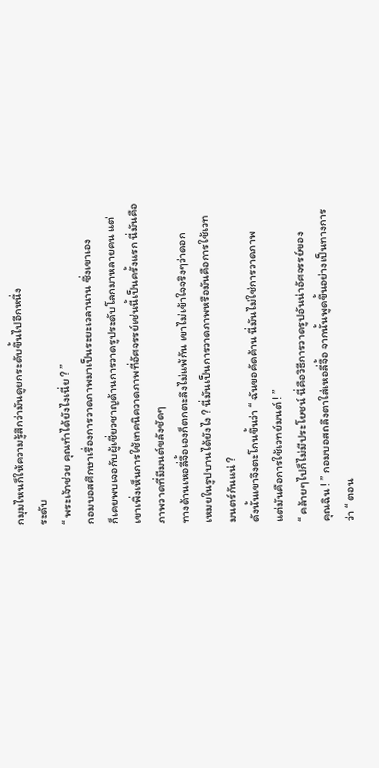กมุมไหนก็ให้ความรู้สึกว่ามันดูยกระดับขึ้นไปอีกหนึ่ง
ระดับ
“ พระเจ้าช่วย คุณทำได้ยังไงเนี่ย ? ”
กอมบอสศึกษาเรื่องการวาดภาพมาเป็นระยะเวลานาน ซึ่งเขาเอง
ก็เคยพบเจอกับผู้เชี่ยวชาญด้านการวาดรูประดับโลกมาหลายคน แต่
เขาเพิ่งเห็นการใช้เทคนิควาดภาพที่อัศจรรย์เช่นนี้เป็นครั้งแรก นี่มันคือ
ภาพวาดที่มีมนต์ขลังชัดๆ
ทางด้านเหอลี่จื้อเองก็ตกตะลึงไม่แพ้กัน เขาไม่เข้าใจจริงๆว่าดอก
เหมยในรูปบานได้ยังไง ? นี่มันเป็นการวาดภาพหรือมันคือการใช้เวท
มนตร์กันแน่ ?
ดังนั้นเขาจึงตะโกนขึ้นว่า “ ฉันขอคัดค้าน นี่มันไม่ใช่การวาดภาพ
แต่มันคือการใช้เวทย์มนต์ ! ”
“ คล้ายๆไปก็ไม่มีประโยชน์ นี่คือวิธีการวาดรูปอันน่าอัศจรรย์ของ
คุณฉิน ! ” กอมบอสถลึงตาใส่เหอลี่จื้อ จากนั้นพูดขึ้นอย่างเป็นทางการ
ว่า “ ตอน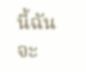นี้ฉันจะ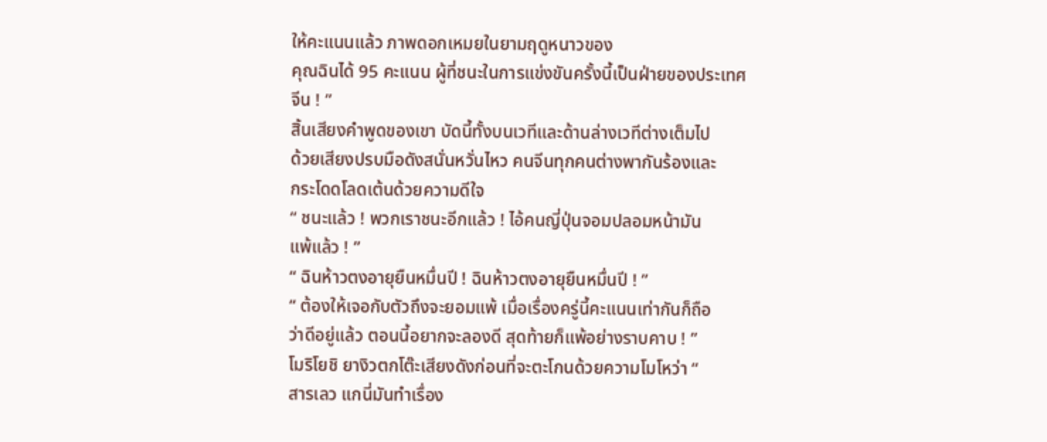ให้คะแนนแล้ว ภาพดอกเหมยในยามฤดูหนาวของ
คุณฉินได้ 95 คะแนน ผู้ที่ชนะในการแข่งขันครั้งนี้เป็นฝ่ายของประเทศ
จีน ! ”
สิ้นเสียงคำพูดของเขา บัดนี้ทั้งบนเวทีและด้านล่างเวทีต่างเต็มไป
ด้วยเสียงปรบมือดังสนั่นหวั่นไหว คนจีนทุกคนต่างพากันร้องและ
กระโดดโลดเต้นด้วยความดีใจ
“ ชนะแล้ว ! พวกเราชนะอีกแล้ว ! ไอ้คนญี่ปุ่นจอมปลอมหน้ามัน
แพ้แล้ว ! ”
“ ฉินห้าวตงอายุยืนหมื่นปี ! ฉินห้าวตงอายุยืนหมื่นปี ! ”
“ ต้องให้เจอกับตัวถึงจะยอมแพ้ เมื่อเรื่องครู่นี้คะแนนเท่ากันก็ถือ
ว่าดีอยู่แล้ว ตอนนี้อยากจะลองดี สุดท้ายก็แพ้อย่างราบคาบ ! ”
โมริโยชิ ยางิวตกโต๊ะเสียงดังก่อนที่จะตะโกนด้วยความโมโหว่า “
สารเลว แกนี่มันทำเรื่อง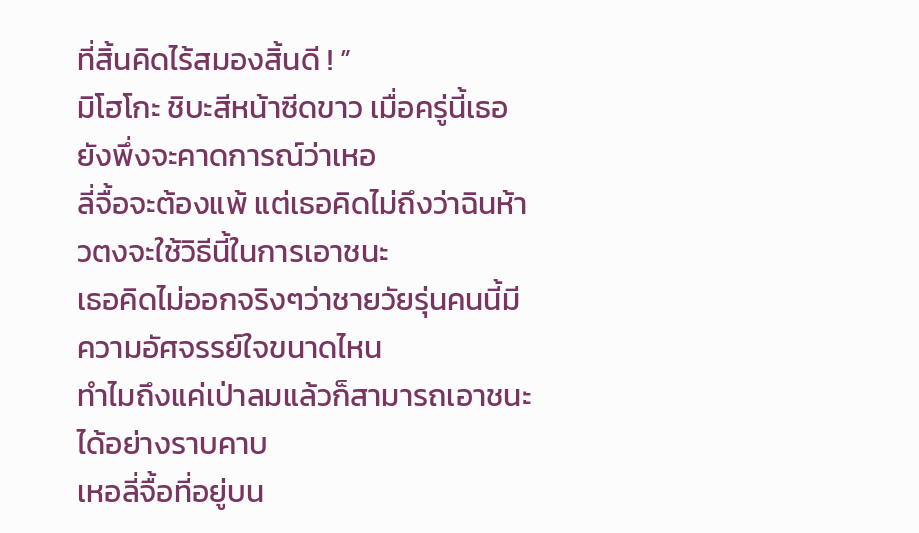ที่สิ้นคิดไร้สมองสิ้นดี ! ”
มิโฮโกะ ชิบะสีหน้าซีดขาว เมื่อครู่นี้เธอยังพึ่งจะคาดการณ์ว่าเหอ
ลี่จื้อจะต้องแพ้ แต่เธอคิดไม่ถึงว่าฉินห้าวตงจะใช้วิธีนี้ในการเอาชนะ
เธอคิดไม่ออกจริงๆว่าชายวัยรุ่นคนนี้มีความอัศจรรย์ใจขนาดไหน
ทำไมถึงแค่เป่าลมแล้วก็สามารถเอาชนะได้อย่างราบคาบ
เหอลี่จื้อที่อยู่บน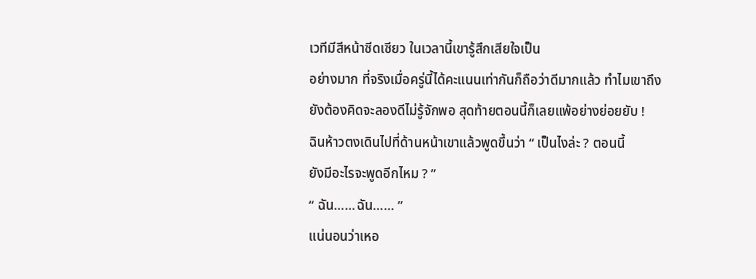เวทีมีสีหน้าซีดเซียว ในเวลานี้เขารู้สึกเสียใจเป็น
อย่างมาก ที่จริงเมื่อครู่นี้ได้คะแนนเท่ากันก็ถือว่าดีมากแล้ว ทำไมเขาถึง
ยังต้องคิดจะลองดีไม่รู้จักพอ สุดท้ายตอนนี้ก็เลยแพ้อย่างย่อยยับ !
ฉินห้าวตงเดินไปที่ด้านหน้าเขาแล้วพูดขึ้นว่า “ เป็นไงล่ะ ? ตอนนี้
ยังมีอะไรจะพูดอีกไหม ? ”
“ ฉัน……ฉัน…… ”
แน่นอนว่าเหอ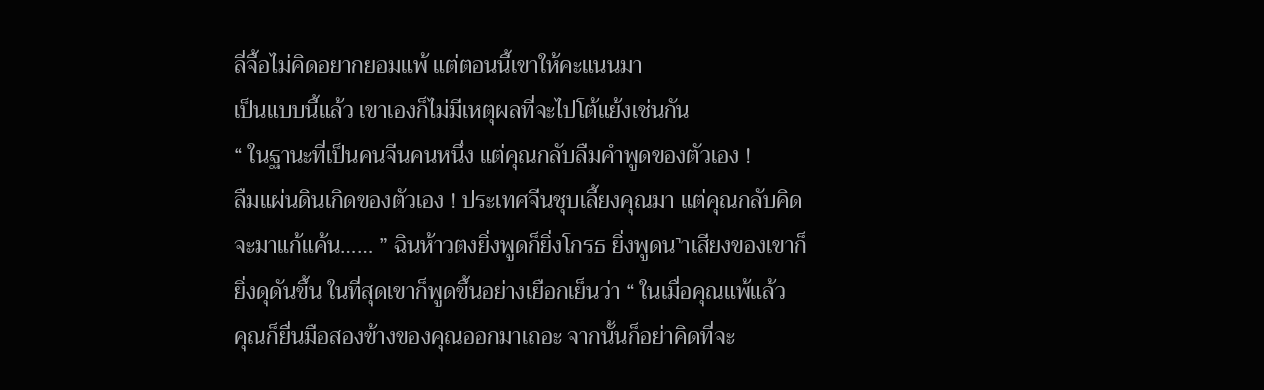ลี่จื้อไม่คิดอยากยอมแพ้ แต่ตอนนี้เขาให้คะแนนมา
เป็นแบบนี้แล้ว เขาเองก็ไม่มีเหตุผลที่จะไปโต้แย้งเช่นกัน
“ ในฐานะที่เป็นคนจีนคนหนึ่ง แต่คุณกลับลืมคำพูดของตัวเอง !
ลืมแผ่นดินเกิดของตัวเอง ! ประเทศจีนชุบเลี้ยงคุณมา แต่คุณกลับคิด
จะมาแก้แค้น…… ” ฉินห้าวตงยิ่งพูดก็ยิ่งโกรธ ยิ่งพูดน˺าเสียงของเขาก็
ยิ่งดุดันขึ้น ในที่สุดเขาก็พูดขึ้นอย่างเยือกเย็นว่า “ ในเมื่อคุณแพ้แล้ว
คุณก็ยื่นมือสองข้างของคุณออกมาเถอะ จากนั้นก็อย่าคิดที่จะ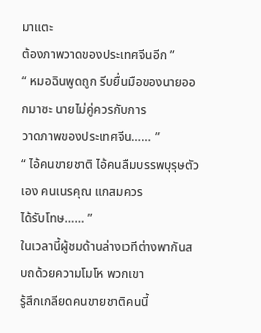มาแตะ
ต้องภาพวาดของประเทศจีนอีก ”
“ หมอฉินพูดถูก รีบยื่นมือของนายออกมาซะ นายไม่คู่ควรกับการ
วาดภาพของประเทศจีน…… ”
“ ไอ้คนขายชาติ ไอ้คนลืมบรรพบุรุษตัวเอง คนเนรคุณ แกสมควร
ได้รับโทษ…… ”
ในเวลานี้ผู้ชมด้านล่างเวทีต่างพากันสบถด้วยความโมโห พวกเขา
รู้สึกเกลียดคนขายชาติคนนี้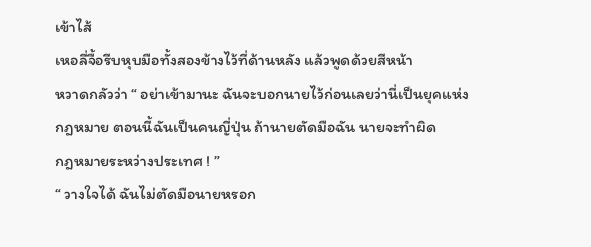เข้าไส้
เหอลี่จื้อรีบหุบมือทั้งสองข้างไว้ที่ด้านหลัง แล้วพูดด้วยสีหน้า
หวาดกลัวว่า “ อย่าเข้ามานะ ฉันจะบอกนายไว้ก่อนเลยว่านี่เป็นยุคแห่ง
กฎหมาย ตอนนี้ฉันเป็นคนญี่ปุ่น ถ้านายตัดมือฉัน นายจะทำผิด
กฎหมายระหว่างประเทศ ! ”
“ วางใจได้ ฉันไม่ตัดมือนายหรอก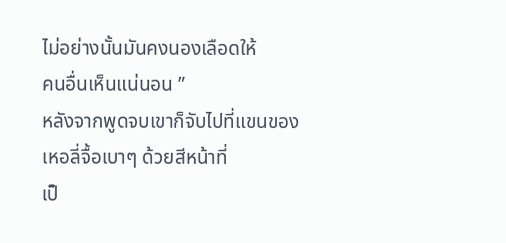ไม่อย่างนั้นมันคงนองเลือดให้
คนอื่นเห็นแน่นอน ”
หลังจากพูดจบเขาก็จับไปที่แขนของเหอลี่จื้อเบาๆ ด้วยสีหน้าที่
เป็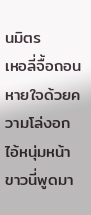นมิตร
เหอลี่จื้อถอนหายใจด้วยความโล่งอก ไอ้หนุ่มหน้าขาวนี่พูดมา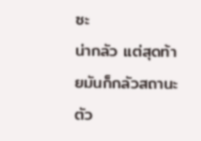ซะ
น่ากลัว แต่สุดท้ายมันก็กลัวสถานะตัว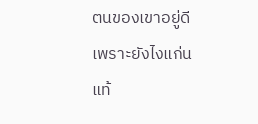ตนของเขาอยู่ดี เพราะยังไงแก่น
แท้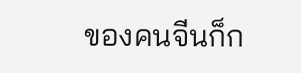ของคนจีนก็ก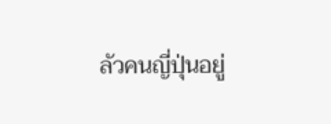ลัวคนญี่ปุ่นอยู่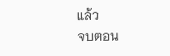แล้ว
จบตอน